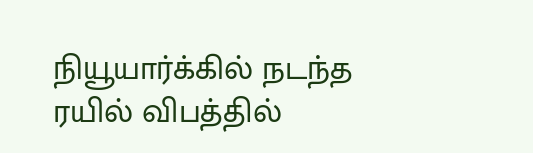நியூயார்க்கில் நடந்த ரயில் விபத்தில்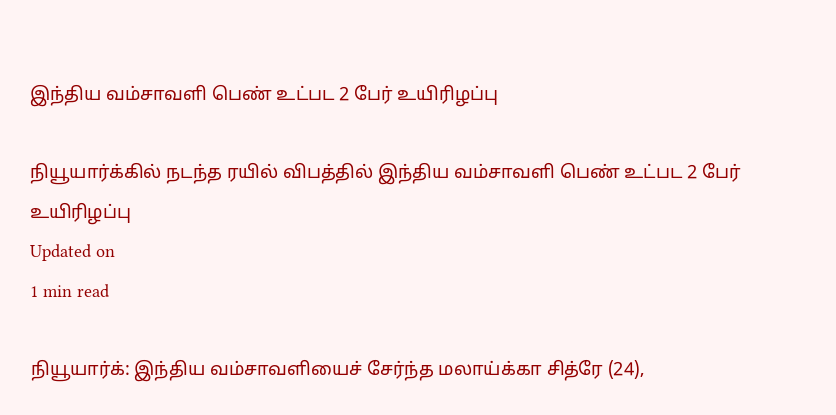இந்திய வம்சாவளி பெண் உட்பட 2 பேர் உயிரிழப்பு

நியூயார்க்கில் நடந்த ரயில் விபத்தில் இந்திய வம்சாவளி பெண் உட்பட 2 பேர் உயிரிழப்பு
Updated on
1 min read

நியூயார்க்: இந்திய வம்சாவளியைச் சேர்ந்த மலாய்க்கா சித்ரே (24),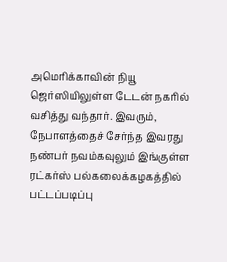அமெரிக்காவின் நியூ ஜெர்ஸியிலுள்ள டேடன் நகரில் வசித்து வந்தார். இவரும், நேபாளத்தைச் சேர்ந்த இவரது நண்பர் நவம்கவுலும் இங்குள்ள ரட்கர்ஸ் பல்கலைக்கழகத்தில் பட்டப்படிப்பு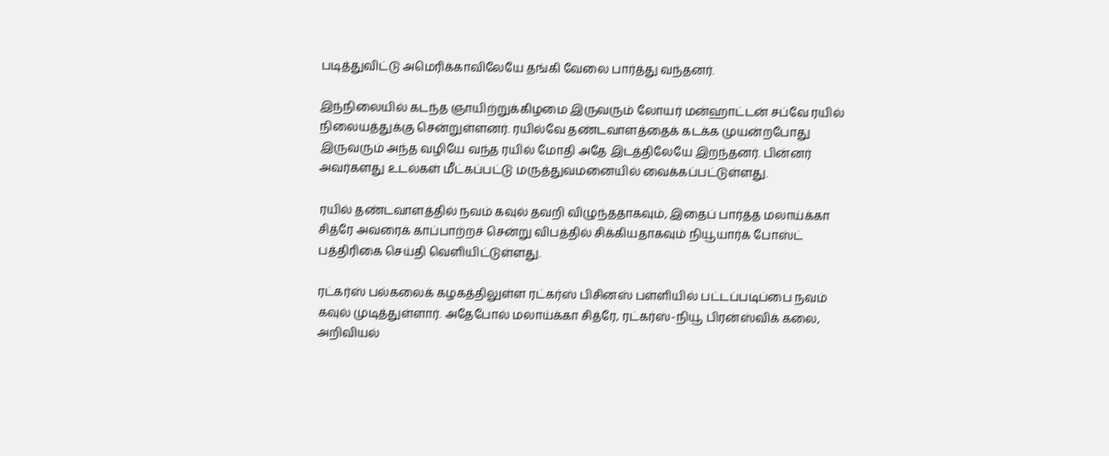படித்துவிட்டு அமெரிக்காவிலேயே தங்கி வேலை பார்த்து வந்தனர்.

இந்நிலையில் கடந்த ஞாயிற்றுக்கிழமை இருவரும் லோயர் மன்ஹாட்டன் சப்வே ரயில் நிலையத்துக்கு சென்றுள்ளனர். ரயில்வே தண்டவாளத்தைக் கடக்க முயன்றபோது இருவரும் அந்த வழியே வந்த ரயில் மோதி அதே இடத்திலேயே இறந்தனர். பின்னர் அவர்களது உடல்கள் மீட்கப்பட்டு மருத்துவமனையில் வைக்கப்பட்டுள்ளது.

ரயில் தண்டவாளத்தில் நவம் கவுல் தவறி விழுந்ததாகவும், இதைப் பார்த்த மலாய்க்கா சித்ரே அவரைக் காப்பாற்றச் சென்று விபத்தில் சிக்கியதாகவும் நியூயார்க் போஸ்ட் பத்திரிகை செய்தி வெளியிட்டுள்ளது.

ரட்கர்ஸ் பல்கலைக் கழகத்திலுள்ள ரட்கர்ஸ் பிசினஸ் பள்ளியில் பட்டப்படிப்பை நவம் கவுல் முடித்துள்ளார். அதேபோல் மலாய்க்கா சித்ரே, ரட்கர்ஸ்-நியூ பிரன்ஸ்விக் கலை, அறிவியல்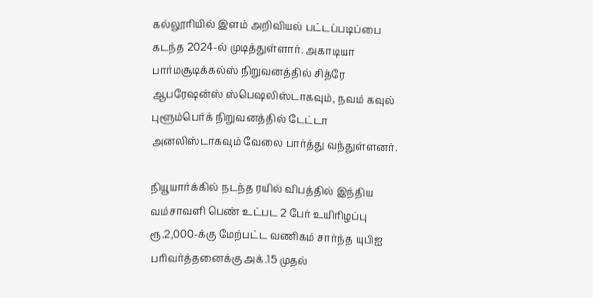கல்லூரியில் இளம் அறிவியல் பட்டப்படிப்பை கடந்த 2024-ல் முடித்துள்ளார். அகாடியா பார்மசூடிக்கல்ஸ் நிறுவனத்தில் சித்ரே ஆபரேஷன்ஸ் ஸ்பெஷலிஸ்டாகவும், நவம் கவுல் புளூம்பெர்க் நிறுவனத்தில் டேட்டா அனலிஸ்டாகவும் வேலை பார்த்து வந்துள்ளனர்.

நியூயார்க்கில் நடந்த ரயில் விபத்தில் இந்திய வம்சாவளி பெண் உட்பட 2 பேர் உயிரிழப்பு
ரூ.2,000-க்கு மேற்பட்ட வணிகம் சார்ந்த யுபிஐ பரிவர்த்தனைக்கு அக்.15 முதல்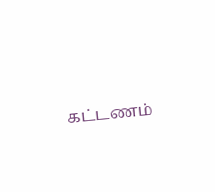கட்டணம்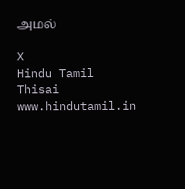அமல்

X
Hindu Tamil Thisai
www.hindutamil.in